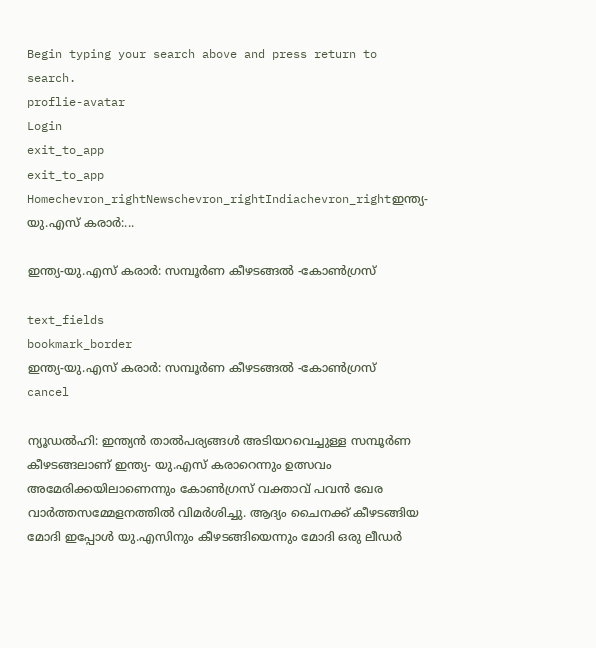Begin typing your search above and press return to search.
proflie-avatar
Login
exit_to_app
exit_to_app
Homechevron_rightNewschevron_rightIndiachevron_rightഇന്ത്യ-യു.എസ് കരാർ:...

ഇന്ത്യ-യു.എസ് കരാർ: സമ്പൂർണ കീഴടങ്ങൽ -കോൺഗ്രസ്

text_fields
bookmark_border
ഇന്ത്യ-യു.എസ് കരാർ: സമ്പൂർണ കീഴടങ്ങൽ -കോൺഗ്രസ്
cancel

ന്യൂഡൽഹി: ഇന്ത്യൻ താൽപര്യങ്ങൾ അടിയറവെച്ചുള്ള സമ്പൂർണ കീഴടങ്ങലാണ് ഇന്ത്യ- യു.എസ് കരാറെന്നും ഉത്സവം അമേരിക്കയിലാണെന്നും കോൺഗ്രസ് വക്താവ് പവൻ ഖേര വാർത്തസമ്മേളനത്തിൽ വിമർശിച്ചു. ആദ്യം ചൈനക്ക് കീഴടങ്ങിയ മോദി ഇപ്പോൾ യു.എസിനും കീഴടങ്ങിയെന്നും മോദി ഒരു ലീഡർ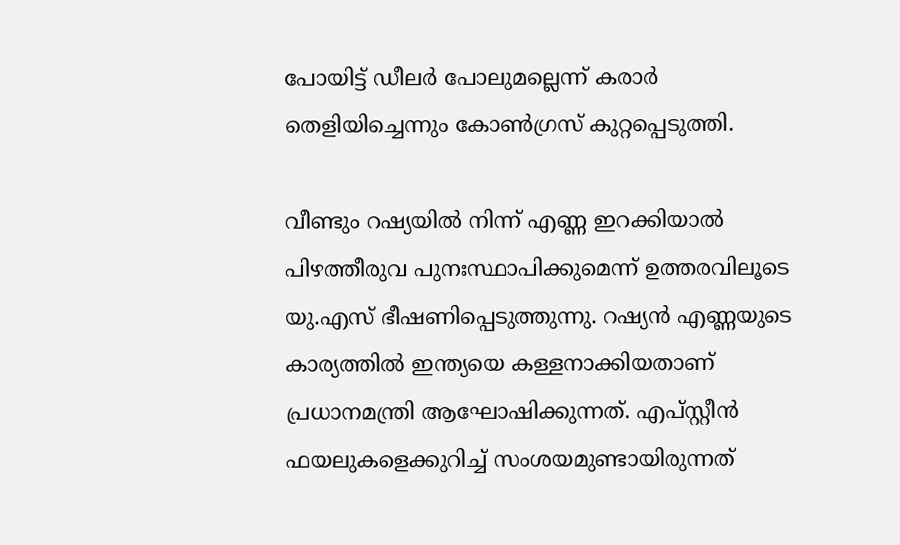പോയിട്ട് ഡീലർ പോലുമല്ലെന്ന് കരാർ തെളിയിച്ചെന്നും കോൺഗ്രസ് കുറ്റപ്പെടുത്തി.

വീണ്ടും റഷ്യയിൽ നിന്ന് എണ്ണ ഇറക്കിയാൽ പിഴത്തീരുവ പുനഃസ്ഥാപിക്കുമെന്ന് ഉത്തരവിലൂടെ യു.എസ് ഭീഷണിപ്പെടുത്തുന്നു. റഷ്യൻ എണ്ണയുടെ കാര്യത്തിൽ ഇന്ത്യയെ കള്ളനാക്കിയതാണ് പ്രധാനമന്ത്രി ആഘോഷിക്കുന്നത്. എപ്സ്റ്റീൻ ഫയലുകളെക്കുറിച്ച് സംശയമുണ്ടായിരുന്നത്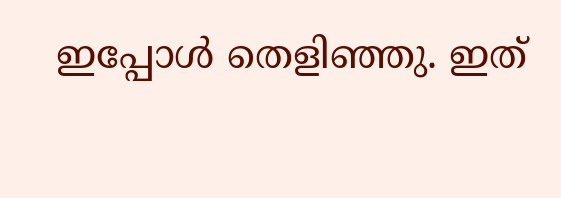ഇപ്പോൾ തെളിഞ്ഞു. ഇത്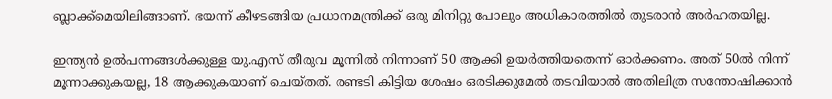ബ്ലാക്ക്മെയിലിങ്ങാണ്. ഭയന്ന് കീഴടങ്ങിയ പ്രധാനമന്ത്രിക്ക് ഒരു മിനിറ്റു പോലും അധികാരത്തിൽ തുടരാൻ അർഹതയില്ല.

ഇന്ത്യൻ ഉൽപന്നങ്ങൾക്കുള്ള യു.എസ് തീരുവ മൂന്നിൽ നിന്നാണ് 50 ആക്കി ഉയർത്തിയതെന്ന് ഓർക്കണം. അത് 50ൽ നിന്ന് മൂന്നാക്കുകയല്ല, 18 ആക്കുകയാണ് ചെയ്തത്. രണ്ടടി കിട്ടിയ ശേഷം ഒരടിക്കുമേൽ തടവിയാൽ അതിലിത്ര സന്തോഷിക്കാൻ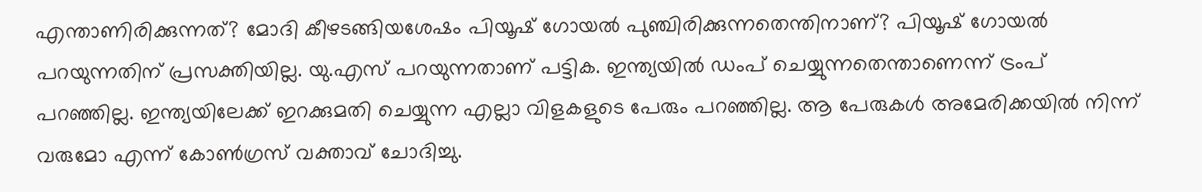എന്താണിരിക്കുന്നത്? മോദി കീഴടങ്ങിയശേഷം പിയൂഷ് ഗോയൽ പുഞ്ചിരിക്കുന്നതെന്തിനാണ്? പിയൂഷ് ഗോയൽ പറയുന്നതിന് പ്രസക്തിയില്ല. യു.എസ് പറയുന്നതാണ് പട്ടിക. ഇന്ത്യയിൽ ഡംപ് ചെയ്യുന്നതെന്താണെന്ന് ട്രംപ് പറഞ്ഞില്ല. ഇന്ത്യയിലേക്ക് ഇറക്കുമതി ചെയ്യുന്ന എല്ലാ വിളകളുടെ പേരും പറഞ്ഞില്ല. ആ പേരുകൾ അമേരിക്കയിൽ നിന്ന് വരുമോ എന്ന് കോൺഗ്രസ് വക്താവ് ചോദിച്ചു.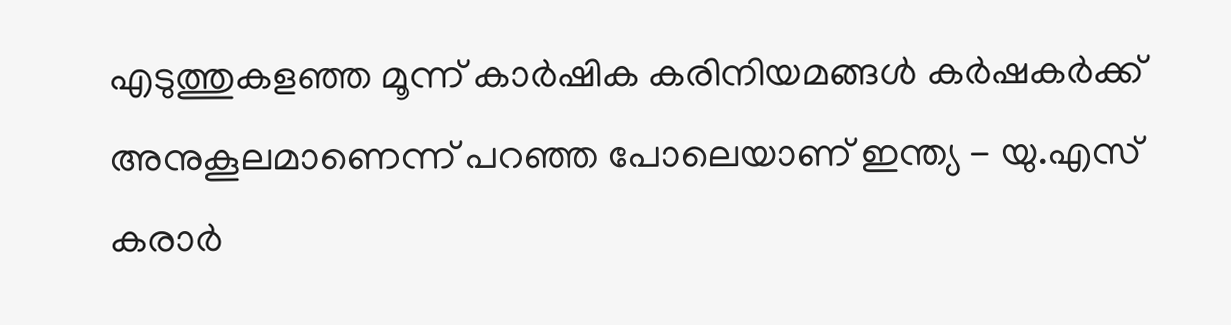എടുത്തുകളഞ്ഞ മൂന്ന് കാർഷിക കരിനിയമങ്ങൾ കർഷകർക്ക് അനുകൂലമാണെന്ന് പറഞ്ഞ പോലെയാണ് ഇന്ത്യ - യു.എസ് കരാർ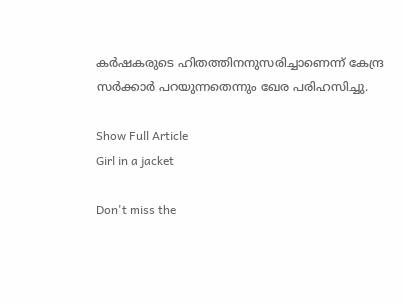കർഷകരുടെ ഹിതത്തിനനുസരിച്ചാണെന്ന് കേന്ദ്ര സർക്കാർ പറയുന്നതെന്നും ഖേര പരിഹസിച്ചു.

Show Full Article
Girl in a jacket

Don't miss the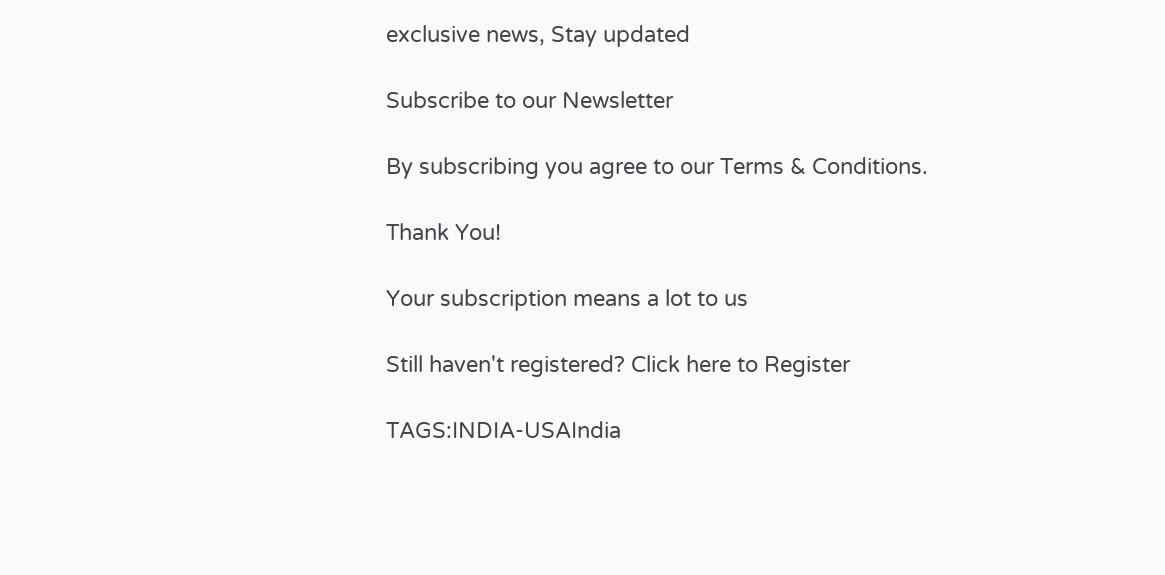exclusive news, Stay updated

Subscribe to our Newsletter

By subscribing you agree to our Terms & Conditions.

Thank You!

Your subscription means a lot to us

Still haven't registered? Click here to Register

TAGS:INDIA-USAIndia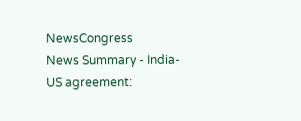NewsCongress
News Summary - India-US agreement: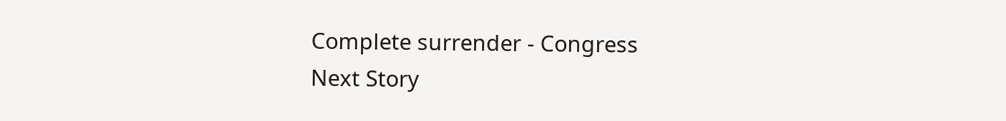Complete surrender - Congress
Next Story